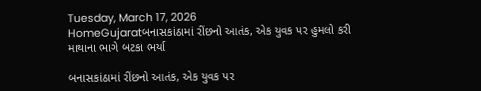Tuesday, March 17, 2026
HomeGujaratબનાસકાંઠામાં રીંછનો આતંક, એક યુવક પર હુમલો કરી માથાના ભાગે બટકા ભર્યા

બનાસકાંઠામાં રીંછનો આતંક, એક યુવક પર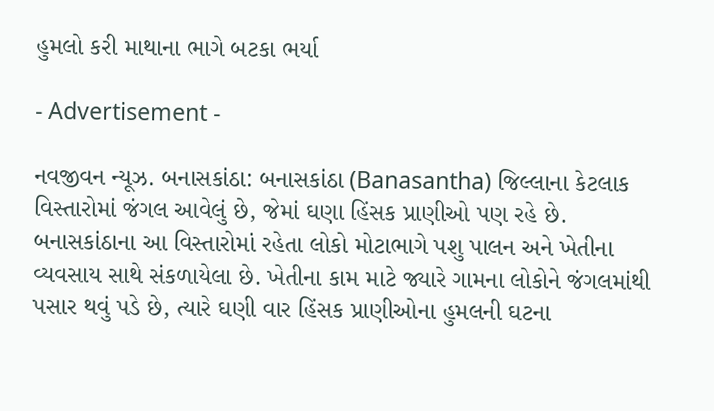હુમલો કરી માથાના ભાગે બટકા ભર્યા

- Advertisement -

નવજીવન ન્યૂઝ. બનાસકાંઠા: બનાસકાંઠા (Banasantha) જિલ્લાના કેટલાક વિસ્તારોમાં જંગલ આવેલું છે, જેમાં ઘણા હિંસક પ્રાણીઓ પણ રહે છે. બનાસકાંઠાના આ વિસ્તારોમાં રહેતા લોકો મોટાભાગે પશુ પાલન અને ખેતીના વ્યવસાય સાથે સંકળાયેલા છે. ખેતીના કામ માટે જ્યારે ગામના લોકોને જંગલમાંથી પસાર થવું પડે છે, ત્યારે ઘણી વાર હિંસક પ્રાણીઓના હુમલની ઘટના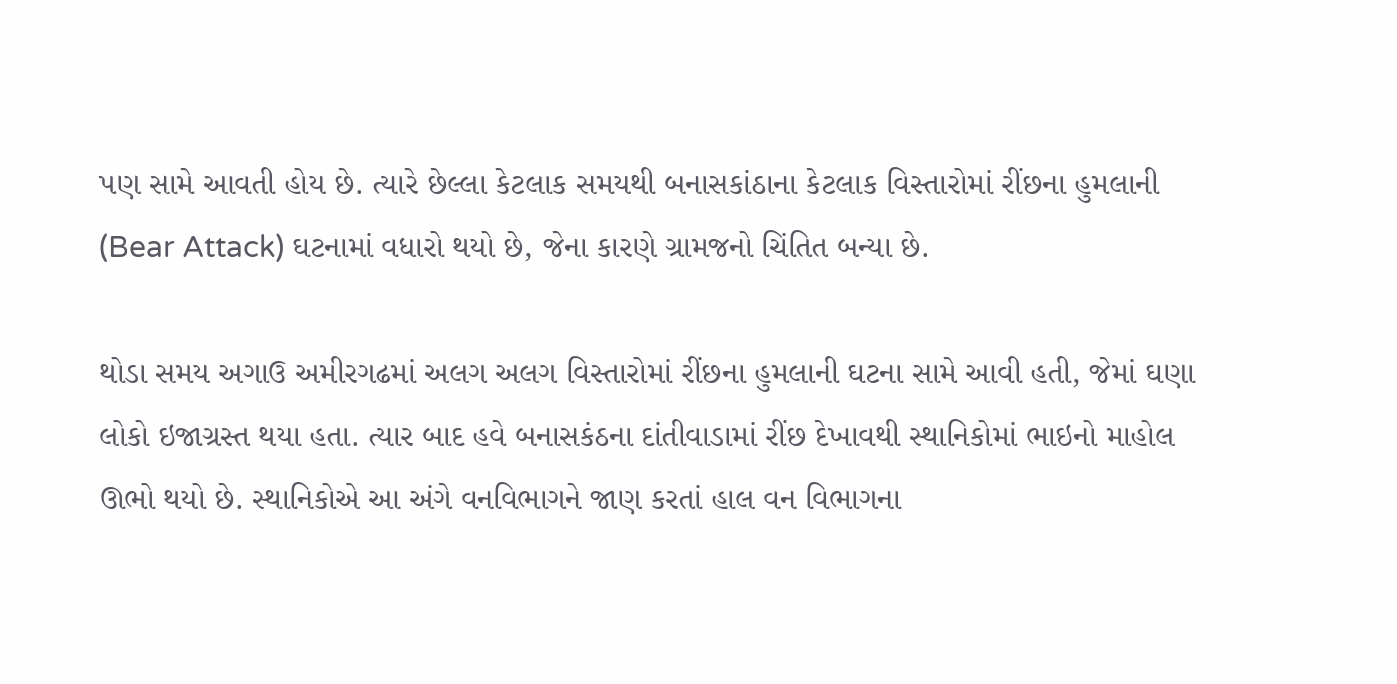પણ સામે આવતી હોય છે. ત્યારે છેલ્લા કેટલાક સમયથી બનાસકાંઠાના કેટલાક વિસ્તારોમાં રીંછના હુમલાની (Bear Attack) ઘટનામાં વધારો થયો છે, જેના કારણે ગ્રામજનો ચિંતિત બન્યા છે.

થોડા સમય અગાઉ અમીરગઢમાં અલગ અલગ વિસ્તારોમાં રીંછના હુમલાની ઘટના સામે આવી હતી, જેમાં ઘણા લોકો ઇજાગ્રસ્ત થયા હતા. ત્યાર બાદ હવે બનાસકંઠના દાંતીવાડામાં રીંછ દેખાવથી સ્થાનિકોમાં ભાઇનો માહોલ ઊભો થયો છે. સ્થાનિકોએ આ અંગે વનવિભાગને જાણ કરતાં હાલ વન વિભાગના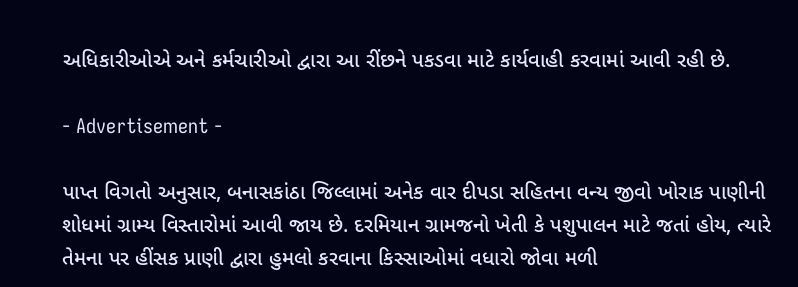અધિકારીઓએ અને કર્મચારીઓ દ્વારા આ રીંછને પકડવા માટે કાર્યવાહી કરવામાં આવી રહી છે.

- Advertisement -

પાપ્ત વિગતો અનુસાર, બનાસકાંઠા જિલ્લામાં અનેક વાર દીપડા સહિતના વન્ય જીવો ખોરાક પાણીની શોધમાં ગ્રામ્ય વિસ્તારોમાં આવી જાય છે. દરમિયાન ગ્રામજનો ખેતી કે પશુપાલન માટે જતાં હોય, ત્યારે તેમના પર હીંસક પ્રાણી દ્વારા હુમલો કરવાના કિસ્સાઓમાં વધારો જોવા મળી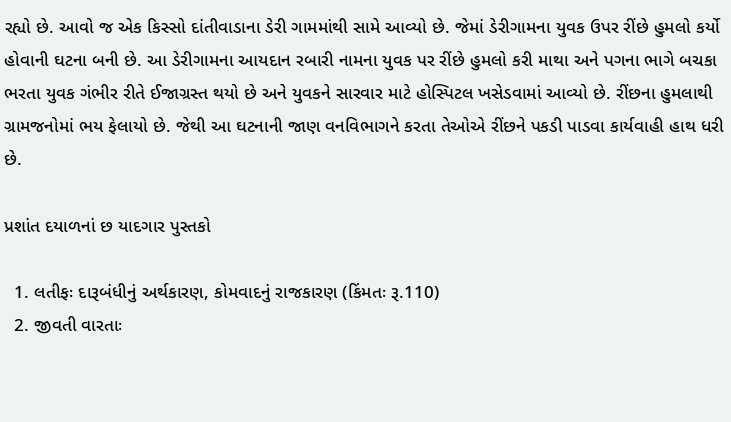રહ્યો છે. આવો જ એક કિસ્સો દાંતીવાડાના ડેરી ગામમાંથી સામે આવ્યો છે. જેમાં ડેરીગામના યુવક ઉપર રીંછે હુમલો કર્યો હોવાની ઘટના બની છે. આ ડેરીગામના આયદાન રબારી નામના યુવક પર રીંછે હુમલો કરી માથા અને પગના ભાગે બચકા ભરતા યુવક ગંભીર રીતે ઈજાગ્રસ્ત થયો છે અને યુવકને સારવાર માટે હોસ્પિટલ ખસેડવામાં આવ્યો છે. રીંછના હુમલાથી ગ્રામજનોમાં ભય ફેલાયો છે. જેથી આ ઘટનાની જાણ વનવિભાગને કરતા તેઓએ રીંછને પકડી પાડવા કાર્યવાહી હાથ ધરી છે.

પ્રશાંત દયાળનાં છ યાદગાર પુસ્તકો

  1. લતીફઃ દારૂબંધીનું અર્થકારણ, કોમવાદનું રાજકારણ (કિંમતઃ રૂ.110)
  2. જીવતી વારતાઃ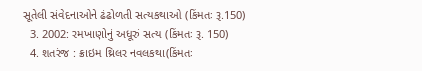સૂતેલી સંવેદનાઓને ઢંઢોળતી સત્યકથાઓ (કિંમતઃ રૂ.150)
  3. 2002: રમખાણોનું અધૂરું સત્ય (કિંમતઃ રૂ. 150)
  4. શતરંજ : ક્રાઇમ થ્રિલર નવલકથા(કિંમતઃ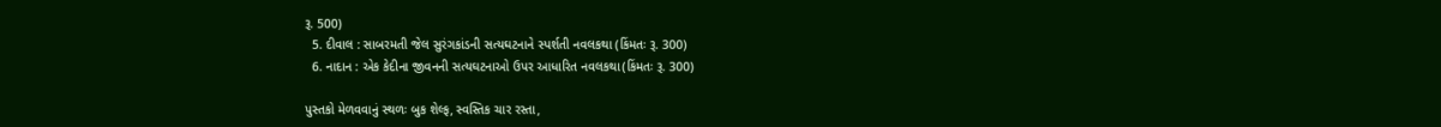રૂ. 500)
  5. દીવાલ : સાબરમતી જેલ સુરંગકાંડની સત્યઘટનાને સ્પર્શતી નવલકથા (કિંમતઃ રૂ. 300)
  6. નાદાન : એક કેદીના જીવનની સત્યઘટનાઓ ઉપર આધારિત નવલકથા(કિંમતઃ રૂ. 300)

પુસ્તકો મેળવવાનું સ્થળઃ બુક શેલ્ફ, સ્વસ્તિક ચાર રસ્તા,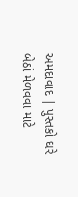અમદાવાદ | પુસ્તકો ઘરે બેઠાં મેળવવા માટે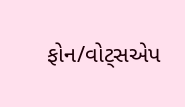ફોન/વોટ્સએપ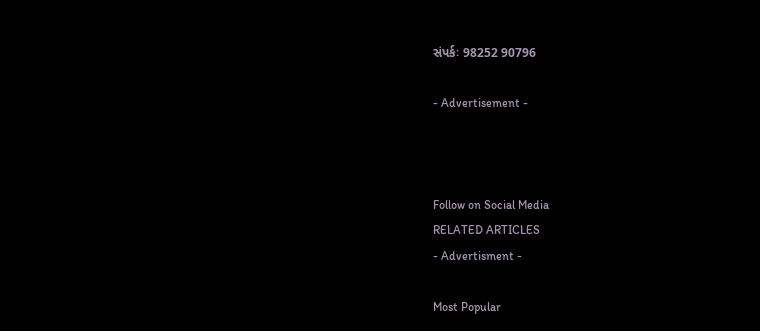સંપર્કઃ 98252 90796

- Advertisement -



Follow on Social Media
RELATED ARTICLES
- Advertisment -

Most Popular